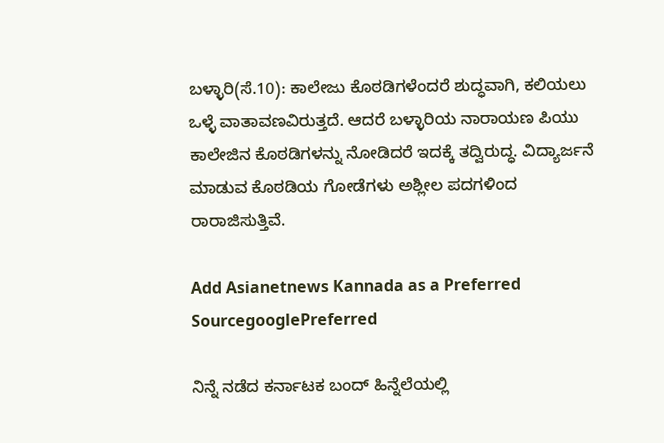ಬಳ್ಳಾರಿ(ಸೆ.10): ಕಾಲೇಜು ಕೊಠಡಿಗಳೆಂದರೆ ಶುದ್ಧವಾಗಿ, ಕಲಿಯಲು ಒಳ್ಳೆ ವಾತಾವಣವಿರುತ್ತದೆ. ಆದರೆ ಬಳ್ಳಾರಿಯ ನಾರಾಯಣ ಪಿಯು ಕಾಲೇಜಿನ ಕೊಠಡಿಗಳನ್ನು ನೋಡಿದರೆ ಇದಕ್ಕೆ ತದ್ವಿರುದ್ಧ. ವಿದ್ಯಾರ್ಜನೆ ಮಾಡುವ ಕೊಠಡಿಯ ಗೋಡೆಗಳು ಅಶ್ಲೀಲ ಪದಗಳಿಂದ ರಾರಾಜಿಸುತ್ತಿವೆ.

Add Asianetnews Kannada as a Preferred SourcegooglePreferred

ನಿನ್ನೆ ನಡೆದ ಕರ್ನಾಟಕ ಬಂದ್ ಹಿನ್ನೆಲೆಯಲ್ಲಿ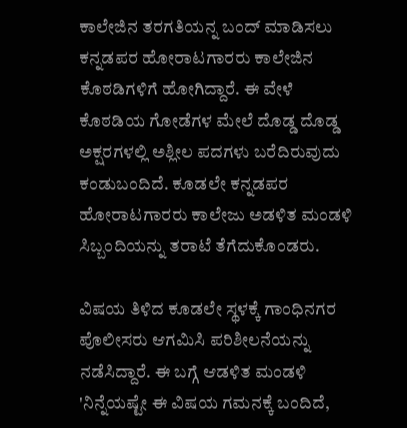ಕಾಲೇಜಿನ ತರಗತಿಯನ್ನ ಬಂದ್ ಮಾಡಿಸಲು ಕನ್ನಡಪರ ಹೋರಾಟಗಾರರು ಕಾಲೇಜಿನ ಕೊಠಡಿಗಳಿಗೆ ಹೋಗಿದ್ದಾರೆ. ಈ ವೇಳೆ ಕೊಠಡಿಯ ಗೋಡೆಗಳ ಮೇಲೆ ದೊಡ್ಡ ದೊಡ್ಡ ಅಕ್ಷರಗಳಲ್ಲಿ ಅಶ್ಲೀಲ ಪದಗಳು ಬರೆದಿರುವುದು ಕಂಡುಬಂದಿದೆ. ಕೂಡಲೇ ಕನ್ನಡಪರ ಹೋರಾಟಗಾರರು ಕಾಲೇಜು ಅಡಳಿತ ಮಂಡಳಿ ಸಿಬ್ಬಂದಿಯನ್ನು ತರಾಟೆ ತೆಗೆದುಕೊಂಡರು.

ವಿಷಯ ತಿಳಿದ ಕೂಡಲೇ ಸ್ಥಳಕ್ಕೆ ಗಾಂಧಿನಗರ ಪೊಲೀಸರು ಆಗಮಿಸಿ ಪರಿಶೀಲನೆಯನ್ನು ನಡೆಸಿದ್ದಾರೆ. ಈ ಬಗ್ಗೆ ಆಡಳಿತ ಮಂಡಳಿ 'ನಿನ್ನೆಯಷ್ಟೇ ಈ ವಿಷಯ ಗಮನಕ್ಕೆ ಬಂದಿದೆ,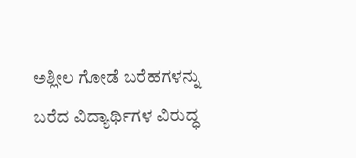ಅಶ್ಲೀಲ ಗೋಡೆ ಬರೆಹಗಳನ್ನು ಬರೆದ ವಿದ್ಯಾರ್ಥಿಗಳ ವಿರುದ್ಧ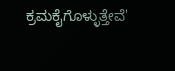ಕ್ರಮಕೈಗೊಳ್ಳುತ್ತೇವೆ'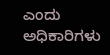ಎಂದು ಅಧಿಕಾರಿಗಳು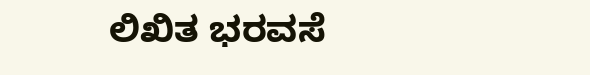ಲಿಖಿತ ಭರವಸೆ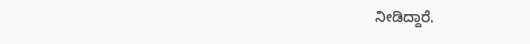ನೀಡಿದ್ದಾರೆ.